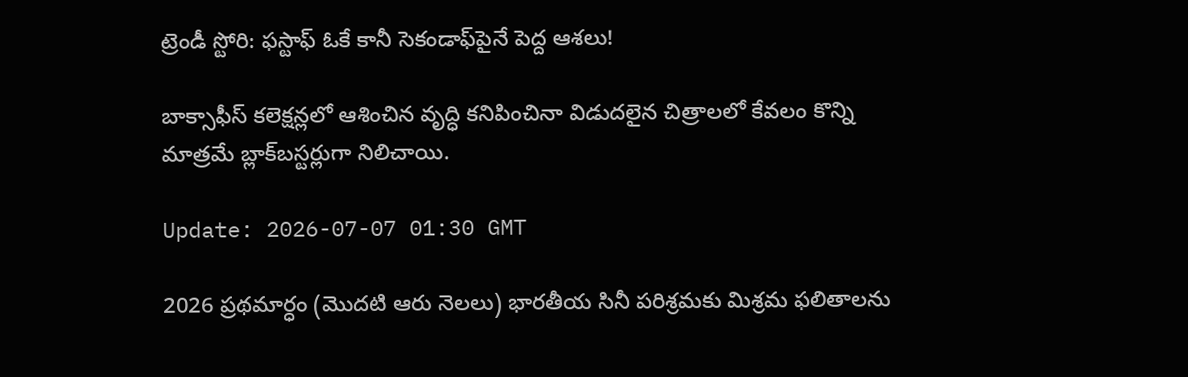ట్రెండీ స్టోరి: ఫ‌స్టాఫ్‌ ఓకే కానీ సెకండాఫ్‌పైనే పెద్ద‌ ఆశ‌లు!

బాక్సాఫీస్ కలెక్షన్లలో ఆశించిన‌ వృద్ధి కనిపించినా విడుదలైన చిత్రాలలో కేవలం కొన్ని మాత్రమే బ్లాక్‌బస్టర్లుగా నిలిచాయి.

Update: 2026-07-07 01:30 GMT

2026 ప్రథమార్ధం (మొదటి ఆరు నెలలు) భారతీయ సినీ పరిశ్రమకు మిశ్రమ ఫలితాలను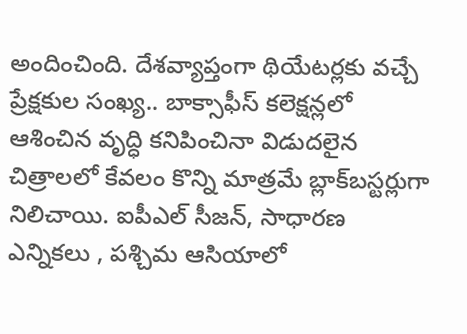అందించింది. దేశవ్యాప్తంగా థియేటర్లకు వచ్చే ప్రేక్షకుల సంఖ్య.. బాక్సాఫీస్ కలెక్షన్లలో ఆశించిన‌ వృద్ధి కనిపించినా విడుదలైన చిత్రాలలో కేవలం కొన్ని మాత్రమే బ్లాక్‌బస్టర్లుగా నిలిచాయి. ఐపీఎల్ సీజన్, సాధారణ ఎన్నికలు , పశ్చిమ ఆసియాలో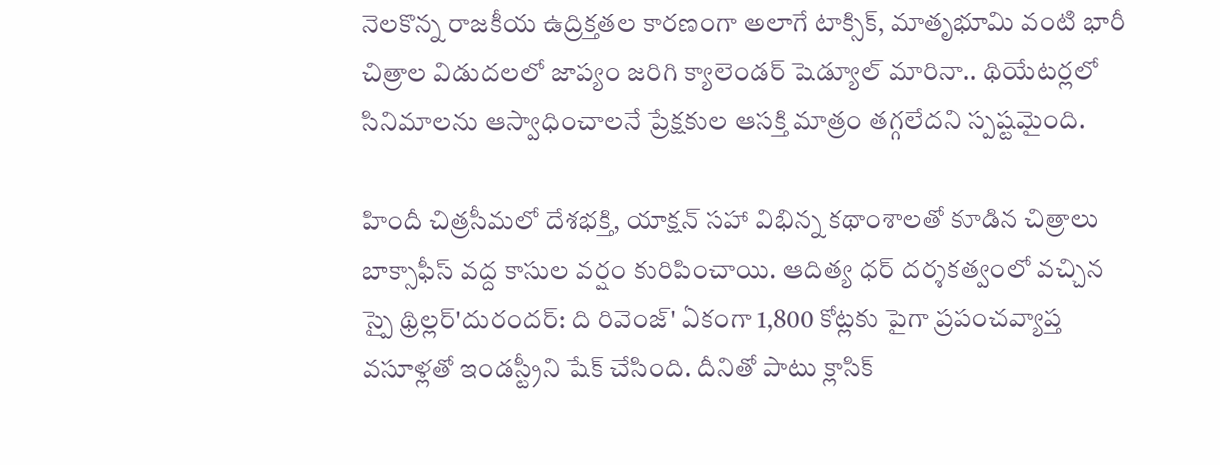నెలకొన్న రాజకీయ ఉద్రిక్తతల కారణంగా అలాగే టాక్సిక్, మాతృభూమి వంటి భారీ చిత్రాల విడుదలలో జాప్యం జరిగి క్యాలెండర్ షెడ్యూల్ మారినా.. థియేటర్లలో సినిమాలను ఆస్వాధించాలనే ప్రేక్షకుల ఆసక్తి మాత్రం తగ్గలేదని స్పష్టమైంది.

హిందీ చిత్రసీమలో దేశభక్తి, యాక్షన్ స‌హా విభిన్న కథాంశాలతో కూడిన చిత్రాలు బాక్సాఫీస్ వద్ద కాసుల వర్షం కురిపించాయి. ఆదిత్య ధర్ దర్శకత్వంలో వచ్చిన స్పై థ్రిల్లర్'దురందర్: ది రివెంజ్' ఏకంగా 1,800 కోట్లకు పైగా ప్రపంచవ్యాప్త వసూళ్లతో ఇండస్ట్రీని షేక్ చేసింది. దీనితో పాటు క్లాసిక్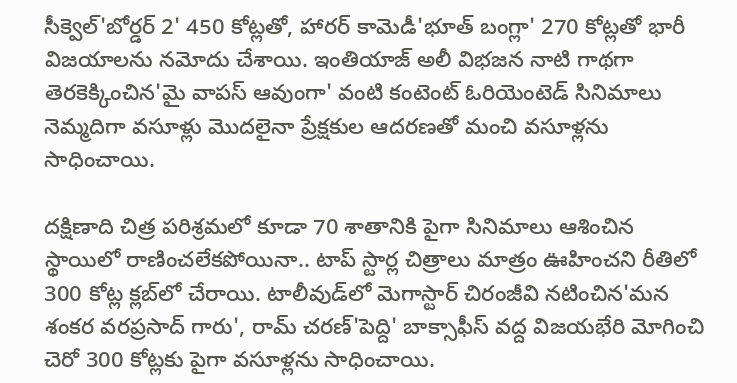సీక్వెల్'బోర్డర్ 2' 450 కోట్లతో, హారర్ కామెడీ'భూత్ బంగ్లా' 270 కోట్లతో భారీ విజయాలను నమోదు చేశాయి. ఇంతియాజ్ అలీ విభజన నాటి గాథగా తెరకెక్కించిన'మై వాపస్ ఆవుంగా' వంటి కంటెంట్ ఓరియెంటెడ్ సినిమాలు నెమ్మదిగా వ‌సూళ్లు మొదలైనా ప్రేక్షకుల ఆదరణతో మంచి వసూళ్లను సాధించాయి.

దక్షిణాది చిత్ర పరిశ్రమలో కూడా 70 శాతానికి పైగా సినిమాలు ఆశించిన స్థాయిలో రాణించలేకపోయినా.. టాప్ స్టార్ల చిత్రాలు మాత్రం ఊహించని రీతిలో 300 కోట్ల క్లబ్‌లో చేరాయి. టాలీవుడ్‌లో మెగాస్టార్ చిరంజీవి నటించిన'మన శంకర వరప్రసాద్ గారు', రామ్ చరణ్'పెద్ది' బాక్సాఫీస్ వద్ద విజయభేరి మోగించి చెరో 300 కోట్లకు పైగా వ‌సూళ్ల‌ను సాధించాయి.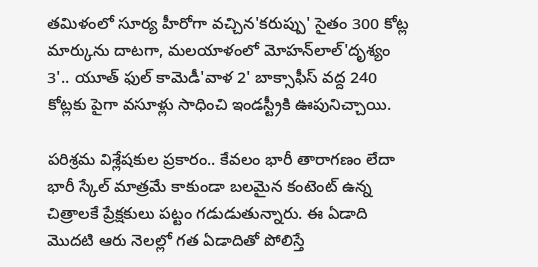తమిళంలో సూర్య హీరోగా వచ్చిన'కరుప్పు' సైతం 300 కోట్ల మార్కును దాటగా, మలయాళంలో మోహన్‌లాల్'దృశ్యం 3'.. యూత్ ఫుల్ కామెడీ'వాళ 2' బాక్సాఫీస్ వద్ద 240 కోట్లకు పైగా వసూళ్లు సాధించి ఇండస్ట్రీకి ఊపునిచ్చాయి.

పరిశ్రమ విశ్లేషకుల ప్రకారం.. కేవలం భారీ తారాగణం లేదా భారీ స్కేల్ మాత్రమే కాకుండా బలమైన కంటెంట్ ఉన్న చిత్రాలకే ప్రేక్షకులు పట్టం గడుడుతున్నారు. ఈ ఏడాది మొదటి ఆరు నెలల్లో గత ఏడాదితో పోలిస్తే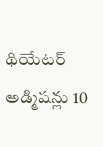థియేటర్ అడ్మిషన్లు 10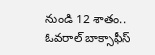నుండి 12 శాతం.. ఓవరాల్ బాక్సాఫీస్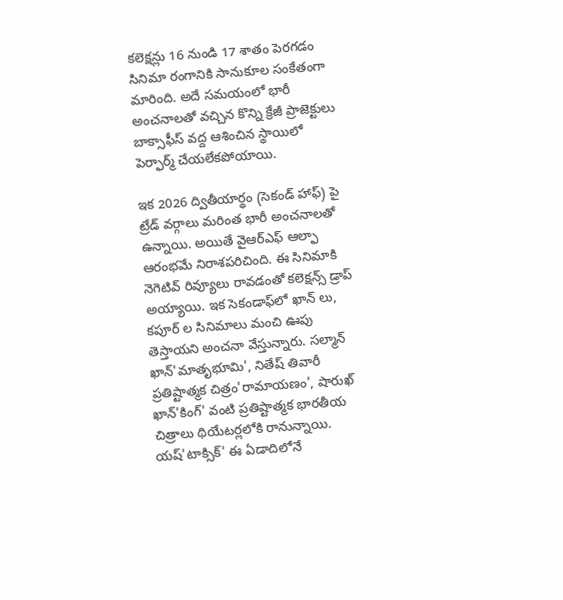కలెక్షన్లు 16 నుండి 17 శాతం పెరగడం సినిమా రంగానికి సానుకూల సంకేతంగా మారింది. అదే సమయంలో భారీ అంచనాలతో వచ్చిన కొన్ని క్రేజీ ప్రాజెక్టులు బాక్సాఫీస్ వద్ద ఆశించిన స్థాయిలో పెర్ఫార్మ్ చేయలేకపోయాయి.

ఇక 2026 ద్వితీయార్థం (సెకండ్ హాఫ్) పై ట్రేడ్ వర్గాలు మరింత భారీ అంచనాలతో ఉన్నాయి. అయితే వైఆర్ఎఫ్ ఆల్ఫా ఆరంభ‌మే నిరాశ‌ప‌రిచింది. ఈ సినిమాకి నెగెటివ్ రివ్యూలు రావ‌డంతో క‌లెక్ష‌న్స్ డ్రాప్ అయ్యాయి. ఇక‌ సెకండాఫ్‌లో ఖాన్ లు, క‌పూర్ ల‌ సినిమాలు మంచి ఊపు తెస్తాయ‌ని అంచనా వేస్తున్నారు. సల్మాన్ ఖాన్'మాతృభూమి', నితేష్ తివారీ ప్రతిష్టాత్మక చిత్రం'రామాయణం', షారుఖ్ ఖాన్'కింగ్' వంటి ప్రతిష్టాత్మక భారతీయ చిత్రాలు థియేటర్లలోకి రానున్నాయి. య‌ష్'టాక్సిక్' ఈ ఏడాదిలోనే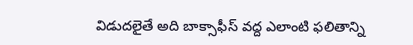విడుద‌లైతే అది బాక్సాఫీస్ వ‌ద్ద ఎలాంటి ఫ‌లితాన్ని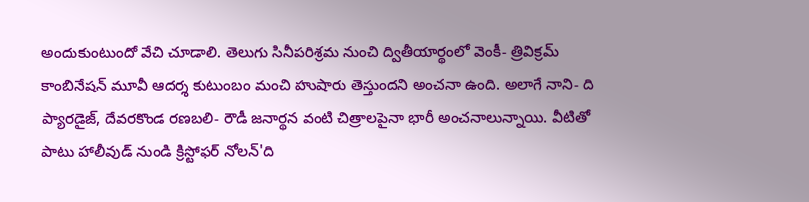అందుకుంటుందో వేచి చూడాలి. తెలుగు సినీప‌రిశ్ర‌మ‌ నుంచి ద్వితీయార్థంలో వెంకీ- త్రివిక్ర‌మ్ కాంబినేష‌న్ మూవీ ఆద‌ర్శ కుటుంబం మంచి హుషారు తెస్తుంద‌ని అంచ‌నా ఉంది. అలాగే నాని- ది ప్యార‌డైజ్, దేవ‌ర‌కొండ‌ ర‌ణ‌బ‌లి- రౌడీ జ‌నార్థ‌న వంటి చిత్రాల‌పైనా భారీ అంచ‌నాలున్నాయి. వీటితో పాటు హాలీవుడ్ నుండి క్రిస్టోఫర్ నోలన్'ది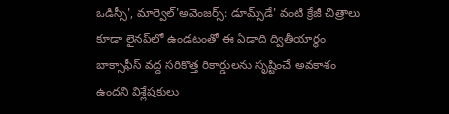ఒడిస్సీ', మార్వెల్'అవెంజర్స్: డూమ్స్‌డే' వంటి క్రేజీ చిత్రాలు కూడా లైన‌ప్‌లో ఉండటంతో ఈ ఏడాది ద్వితీయార్థం బాక్సాఫీస్ వద్ద సరికొత్త రికార్డులను సృష్టించే అవకాశం ఉందని విశ్లేషకులు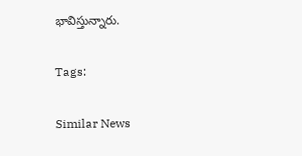భావిస్తున్నారు.

Tags:

Similar News